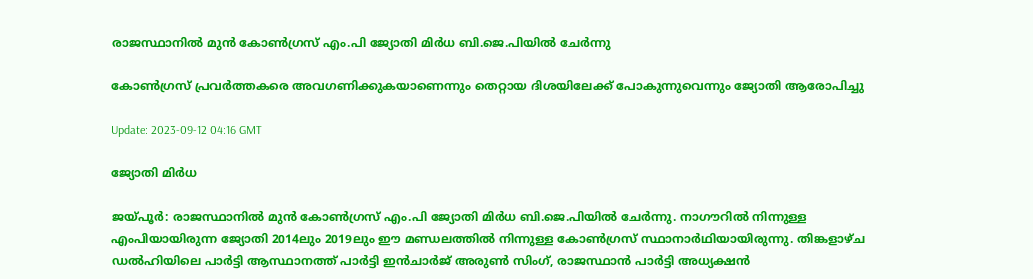രാജസ്ഥാനില്‍ മുൻ കോൺഗ്രസ് എം.പി ജ്യോതി മിർധ ബി.ജെ.പിയിൽ ചേർന്നു

കോണ്‍ഗ്രസ് പ്രവര്‍ത്തകരെ അവഗണിക്കുകയാണെന്നും തെറ്റായ ദിശയിലേക്ക് പോകുന്നുവെന്നും ജ്യോതി ആരോപിച്ചു

Update: 2023-09-12 04:16 GMT

ജ്യോതി മിര്‍ധ

ജയ്‍പൂര്‍: രാജസ്ഥാനില്‍ മുൻ കോൺഗ്രസ് എം.പി ജ്യോതി മിർധ ബി.ജെ.പിയിൽ ചേർന്നു. നാഗൗറിൽ നിന്നുള്ള എംപിയായിരുന്ന ജ്യോതി 2014ലും 2019ലും ഈ മണ്ഡലത്തിൽ നിന്നുള്ള കോൺഗ്രസ് സ്ഥാനാർഥിയായിരുന്നു. തിങ്കളാഴ്ച ഡൽഹിയിലെ പാർട്ടി ആസ്ഥാനത്ത് പാർട്ടി ഇൻചാർജ് അരുൺ സിംഗ്, രാജസ്ഥാൻ പാർട്ടി അധ്യക്ഷൻ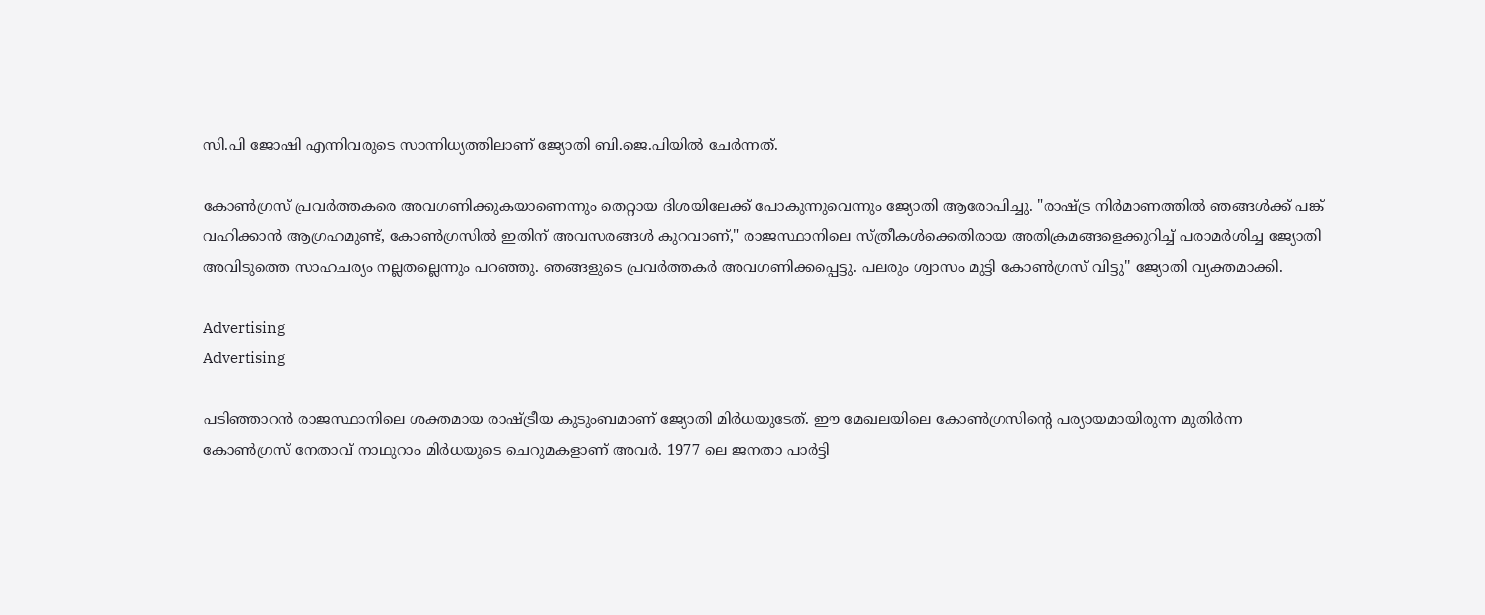സി.പി ജോഷി എന്നിവരുടെ സാന്നിധ്യത്തിലാണ് ജ്യോതി ബി.ജെ.പിയിൽ ചേർന്നത്.

കോണ്‍ഗ്രസ് പ്രവര്‍ത്തകരെ അവഗണിക്കുകയാണെന്നും തെറ്റായ ദിശയിലേക്ക് പോകുന്നുവെന്നും ജ്യോതി ആരോപിച്ചു. "രാഷ്ട്ര നിർമാണത്തിൽ ഞങ്ങൾക്ക് പങ്ക് വഹിക്കാൻ ആഗ്രഹമുണ്ട്, കോൺഗ്രസിൽ ഇതിന് അവസരങ്ങൾ കുറവാണ്," രാജസ്ഥാനിലെ സ്ത്രീകള്‍ക്കെതിരായ അതിക്രമങ്ങളെക്കുറിച്ച് പരാമര്‍ശിച്ച ജ്യോതി അവിടുത്തെ സാഹചര്യം നല്ലതല്ലെന്നും പറഞ്ഞു. ഞങ്ങളുടെ പ്രവർത്തകർ അവഗണിക്കപ്പെട്ടു. പലരും ശ്വാസം മുട്ടി കോൺഗ്രസ് വിട്ടു'' ജ്യോതി വ്യക്തമാക്കി.

Advertising
Advertising

പടിഞ്ഞാറൻ രാജസ്ഥാനിലെ ശക്തമായ രാഷ്ട്രീയ കുടുംബമാണ് ജ്യോതി മിർധയുടേത്. ഈ മേഖലയിലെ കോൺഗ്രസിന്‍റെ പര്യായമായിരുന്ന മുതിർന്ന കോൺഗ്രസ് നേതാവ് നാഥുറാം മിർധയുടെ ചെറുമകളാണ് അവർ. 1977 ലെ ജനതാ പാർട്ടി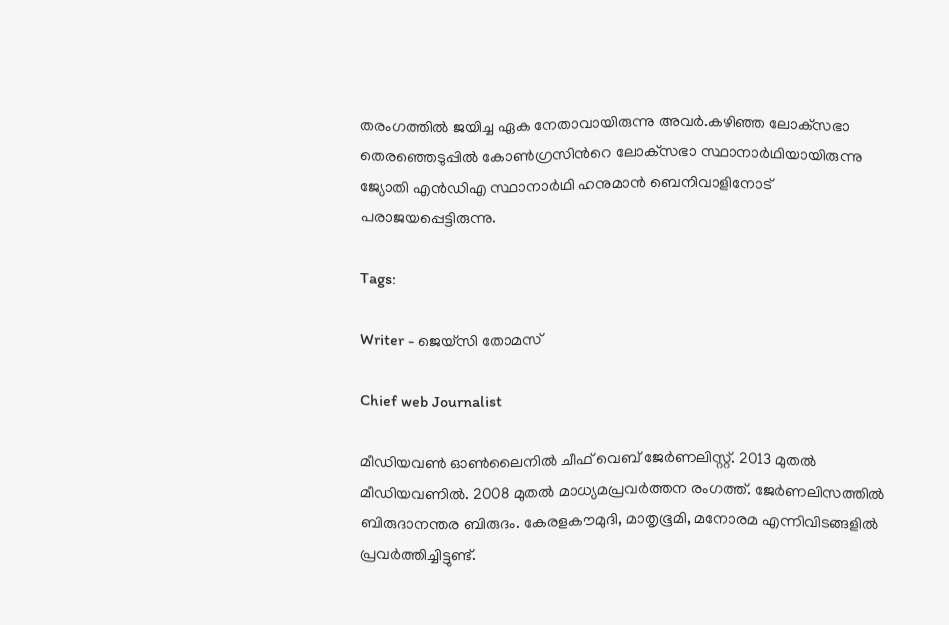തരംഗത്തിൽ ജയിച്ച ഏക നേതാവായിരുന്നു അവർ.കഴിഞ്ഞ ലോക്‌സഭാ തെരഞ്ഞെടുപ്പിൽ കോൺഗ്രസിന്‍റെ ലോക്‌സഭാ സ്ഥാനാർഥിയായിരുന്നു ജ്യോതി എൻഡിഎ സ്ഥാനാർഥി ഹനുമാൻ ബെനിവാളിനോട് പരാജയപ്പെട്ടിരുന്നു.

Tags:

Writer - ജെയ്സി തോമസ്

Chief web Journalist

മീഡിയവൺ ഓൺലൈനിൽ ചീഫ് വെബ് ജേർണലിസ്റ്റ്. 2013 മുതൽ മീഡിയവണിൽ. 2008 മുതൽ മാധ്യമപ്രവർത്തന രംഗത്ത്. ജേർണലിസത്തിൽ ബിരുദാനന്തര ബിരുദം. കേരളകൗമുദി, മാതൃഭൂമി, മനോരമ എന്നിവിടങ്ങളിൽ പ്രവർത്തിച്ചിട്ടുണ്ട്.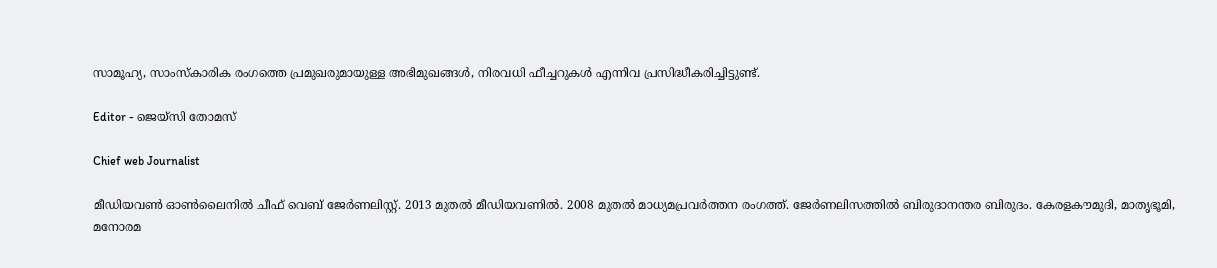സാമൂഹ്യ, സാംസ്‌കാരിക രംഗത്തെ പ്രമുഖരുമായുള്ള അഭിമുഖങ്ങൾ, നിരവധി ഫീച്ചറുകൾ എന്നിവ പ്രസിദ്ധീകരിച്ചിട്ടുണ്ട്.

Editor - ജെയ്സി തോമസ്

Chief web Journalist

മീഡിയവൺ ഓൺലൈനിൽ ചീഫ് വെബ് ജേർണലിസ്റ്റ്. 2013 മുതൽ മീഡിയവണിൽ. 2008 മുതൽ മാധ്യമപ്രവർത്തന രംഗത്ത്. ജേർണലിസത്തിൽ ബിരുദാനന്തര ബിരുദം. കേരളകൗമുദി, മാതൃഭൂമി, മനോരമ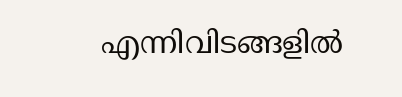എന്നിവിടങ്ങളിൽ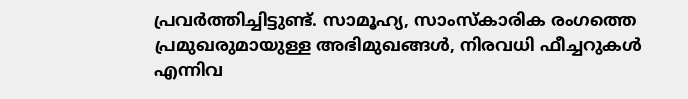പ്രവർത്തിച്ചിട്ടുണ്ട്. സാമൂഹ്യ, സാംസ്‌കാരിക രംഗത്തെ പ്രമുഖരുമായുള്ള അഭിമുഖങ്ങൾ, നിരവധി ഫീച്ചറുകൾ എന്നിവ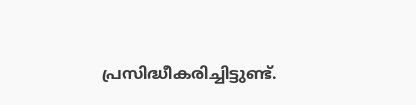പ്രസിദ്ധീകരിച്ചിട്ടുണ്ട്.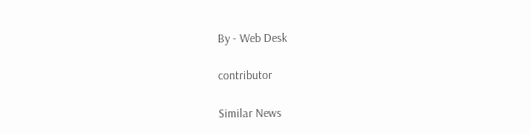By - Web Desk

contributor

Similar News